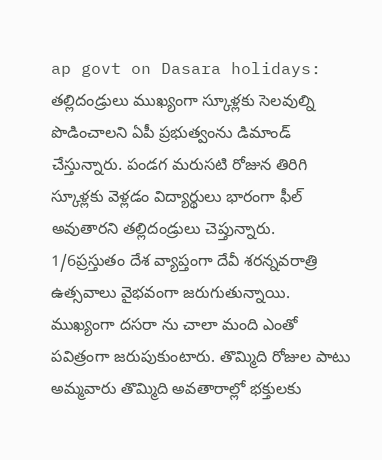ap govt on Dasara holidays: తల్లిదండ్రులు ముఖ్యంగా స్కూళ్లకు సెలవుల్ని పొడించాలని ఏపీ ప్రభుత్వంను డిమాండ్ చేస్తున్నారు. పండగ మరుసటి రోజున తిరిగి స్కూళ్లకు వెళ్లడం విద్యార్థులు భారంగా ఫీల్ అవుతారని తల్లిదండ్రులు చెప్తున్నారు.
1/6ప్రస్తుతం దేశ వ్యాప్తంగా దేవీ శరన్నవరాత్రి ఉత్సవాలు వైభవంగా జరుగుతున్నాయి. ముఖ్యంగా దసరా ను చాలా మంది ఎంతో పవిత్రంగా జరుపుకుంటారు. తొమ్మిది రోజుల పాటు అమ్మవారు తొమ్మిది అవతారాల్లో భక్తులకు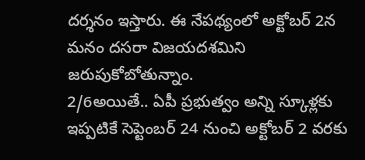దర్శనం ఇస్తారు. ఈ నేపథ్యంలో అక్టోబర్ 2న మనం దసరా విజయదశమిని జరుపుకోబోతున్నాం.
2/6అయితే.. ఏపీ ప్రభుత్వం అన్ని స్కూళ్లకు ఇప్పటికే సెప్టెంబర్ 24 నుంచి అక్టోబర్ 2 వరకు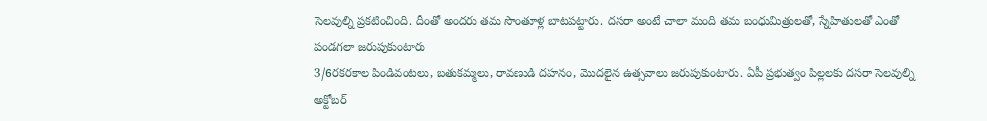సెలవుల్ని ప్రకటించింది. దీంతో అందరు తమ సొంతూళ్ల బాటపట్టారు. దసరా అంటే చాలా మంది తమ బంధుమిత్రులతో, స్నేహితులతో ఎంతో పండగలా జరుపుకుంటారు
3/6రకరకాల పిండివంటలు, బతుకమ్మలు, రావణుడి దహనం, మొదలైన ఉత్సవాలు జరుపుకుంటారు. ఏపీ ప్రభుత్వం పిల్లలకు దసరా సెలవుల్ని అక్టోబర్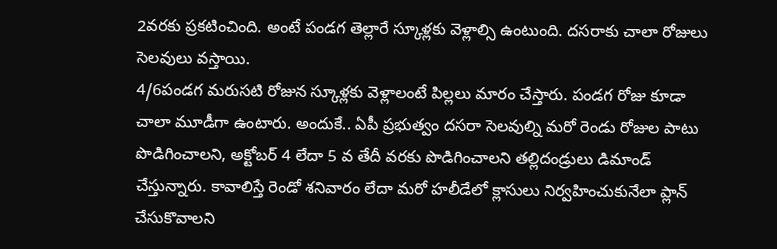2వరకు ప్రకటించింది. అంటే పండగ తెల్లారే స్కూళ్లకు వెళ్లాల్సి ఉంటుంది. దసరాకు చాలా రోజులు సెలవులు వస్తాయి.
4/6పండగ మరుసటి రోజున స్కూళ్లకు వెళ్లాలంటే పిల్లలు మారం చేస్తారు. పండగ రోజు కూడా చాలా మూడీగా ఉంటారు. అందుకే.. ఏపీ ప్రభుత్వం దసరా సెలవుల్ని మరో రెండు రోజుల పాటు పొడిగించాలని, అక్టోబర్ 4 లేదా 5 వ తేదీ వరకు పొడిగించాలని తల్లిదండ్రులు డిమాండ్ చేస్తున్నారు. కావాలిస్తే రెండో శనివారం లేదా మరో హలీడేలో క్లాసులు నిర్వహించుకునేలా ప్లాన్ చేసుకొవాలని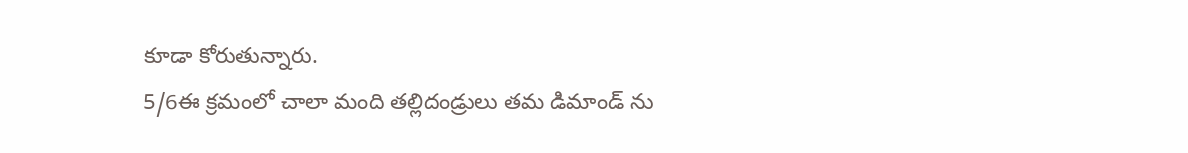కూడా కోరుతున్నారు.
5/6ఈ క్రమంలో చాలా మంది తల్లిదండ్రులు తమ డిమాండ్ ను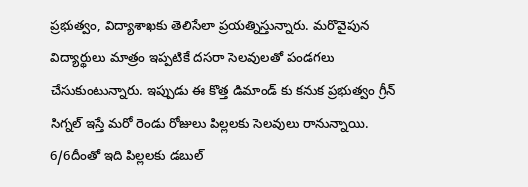ప్రభుత్వం, విద్యాశాఖకు తెలిసేలా ప్రయత్నిస్తున్నారు. మరొవైపున విద్యార్థులు మాత్రం ఇప్పటికే దసరా సెలవులతో పండగలు చేసుకుంటున్నారు. ఇప్పుడు ఈ కొత్త డిమాండ్ కు కనుక ప్రభుత్వం గ్రీన్ సిగ్నల్ ఇస్తే మరో రెండు రోజులు పిల్లలకు సెలవులు రానున్నాయి.
6/6దీంతో ఇది పిల్లలకు డబుల్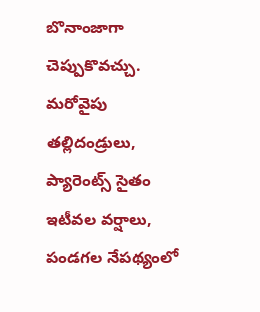బొనాంజాగా చెప్పుకొవచ్చు. మరోవైపు తల్లిదండ్రులు, ప్యారెంట్స్ సైతం ఇటీవల వర్షాలు, పండగల నేపథ్యంలో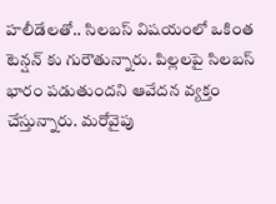హలీడేలతో.. సిలబస్ విషయంలో ఒకింత టెన్షన్ కు గురౌతున్నారు. పిల్లలపై సిలబస్ భారం పడుతుందని ఆవేదన వ్యక్తం చేస్తున్నారు. మరోవైపు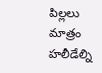పిల్లలు మాత్రం హలీడేల్ని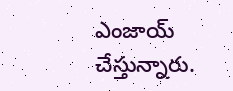ఎంజాయ్ చేస్తున్నారు.